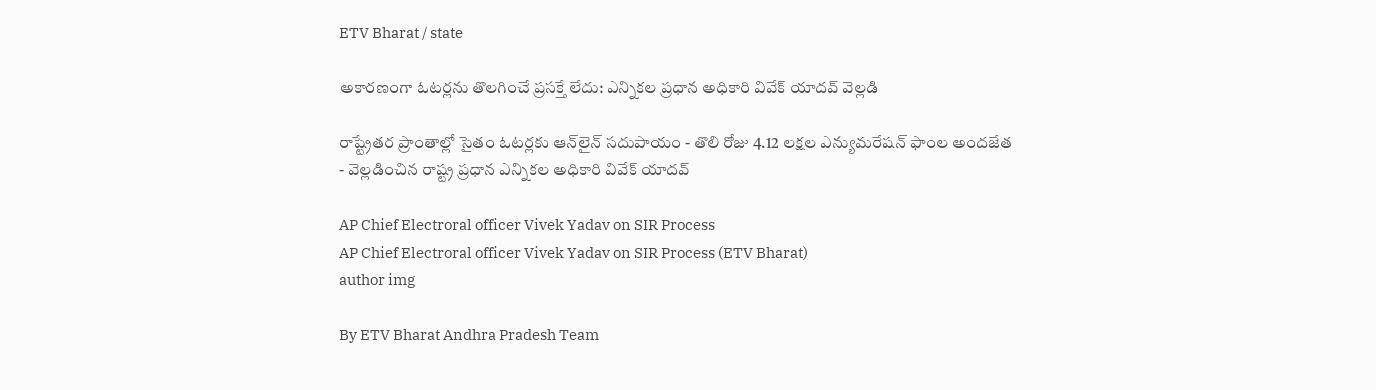ETV Bharat / state

అకారణంగా ఓటర్లను తొలగించే ప్రసక్తే లేదు: ఎన్నికల ప్రధాన అధికారి వివేక్‌ యాదవ్‌ వెల్లడి

రాష్ట్రేతర ప్రాంతాల్లో సైతం ఓటర్లకు ఆన్‌లైన్‌ సదుపాయం - తొలి రోజు 4.12 లక్షల ఎన్యుమరేషన్‌ ఫాంల అందజేత - వెల్లడించిన రాష్ట్ర ప్రధాన ఎన్నికల అధికారి వివేక్‌ యాదవ్‌

AP Chief Electroral officer Vivek Yadav on SIR Process
AP Chief Electroral officer Vivek Yadav on SIR Process (ETV Bharat)
author img

By ETV Bharat Andhra Pradesh Team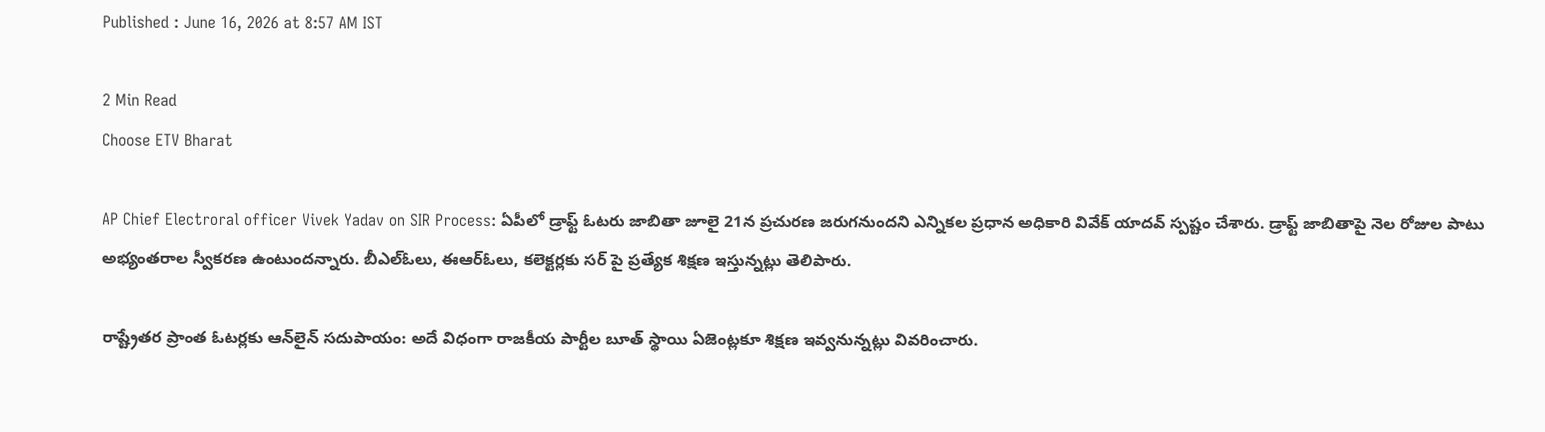Published : June 16, 2026 at 8:57 AM IST

2 Min Read
Choose ETV Bharat

AP Chief Electroral officer Vivek Yadav on SIR Process: ఏపీలో డ్రాఫ్ట్ ఓటరు జాబితా జూలై 21న ప్రచురణ జరుగనుందని ఎన్నికల ప్రధాన అధికారి వివేక్ యాదవ్ స్పష్టం చేశారు. డ్రాఫ్ట్ జాబితాపై నెల రోజుల పాటు అభ్యంతరాల స్వీకరణ ఉంటుందన్నారు. బీఎల్‌ఓలు, ఈఆర్‌ఓలు, కలెక్టర్లకు సర్ పై ప్రత్యేక శిక్షణ ఇస్తున్నట్లు తెలిపారు.

రాష్ట్రేతర ప్రాంత ఓటర్లకు ఆన్‌లైన్‌ సదుపాయం: అదే విధంగా రాజకీయ పార్టీల బూత్ స్థాయి ఏజెంట్లకూ శిక్షణ ఇవ్వనున్నట్లు వివరించారు.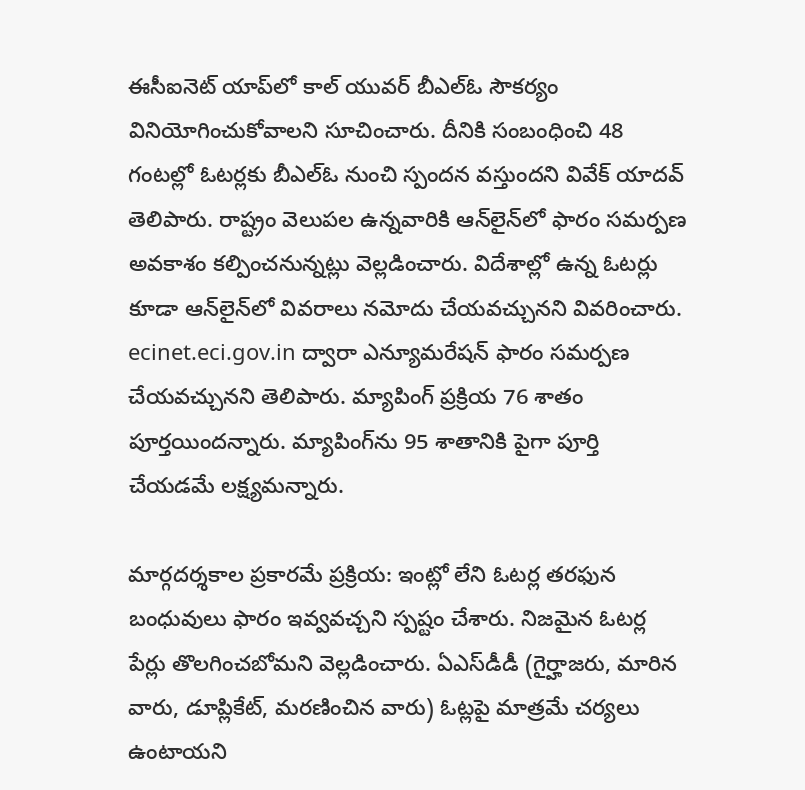ఈసీఐనెట్ యాప్‌లో కాల్ యువర్ బీఎల్‌ఓ సౌకర్యం వినియోగించుకోవాలని సూచించారు. దీనికి సంబంధించి 48 గంటల్లో ఓటర్లకు బీఎల్‌ఓ నుంచి స్పందన వస్తుందని వివేక్ యాదవ్ తెలిపారు. రాష్ట్రం వెలుపల ఉన్నవారికి ఆన్‌లైన్‌లో ఫారం సమర్పణ అవకాశం కల్పించనున్నట్లు వెల్లడించారు. విదేశాల్లో ఉన్న ఓటర్లు కూడా ఆన్‌లైన్‌లో వివరాలు నమోదు చేయవచ్చునని వివరించారు. ecinet.eci.gov.in ద్వారా ఎన్యూమరేషన్ ఫారం సమర్పణ చేయవచ్చునని తెలిపారు. మ్యాపింగ్ ప్రక్రియ 76 శాతం పూర్తయిందన్నారు. మ్యాపింగ్‌ను 95 శాతానికి పైగా పూర్తి చేయడమే లక్ష్యమన్నారు.

మార్గదర్శకాల ప్రకారమే ప్రక్రియ: ఇంట్లో లేని ఓటర్ల తరఫున బంధువులు ఫారం ఇవ్వవచ్చని స్పష్టం చేశారు. నిజమైన ఓటర్ల పేర్లు తొలగించబోమని వెల్లడించారు. ఏఎస్‌డీడీ (గైర్హాజరు, మారిన వారు, డూప్లికేట్, మరణించిన వారు) ఓట్లపై మాత్రమే చర్యలు ఉంటాయని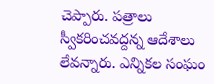చెప్పారు. పత్రాలు స్వీకరించవద్దన్న ఆదేశాలు లేవన్నారు. ఎన్నికల సంఘం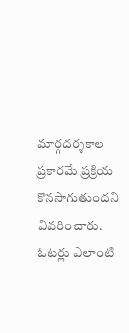మార్గదర్శకాల ప్రకారమే ప్రక్రియ కొనసాగుతుందని వివరించారు. ఓటర్లు ఎలాంటి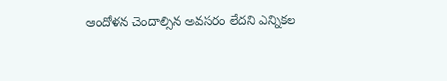ఆందోళన చెందాల్సిన అవసరం లేదని ఎన్నికల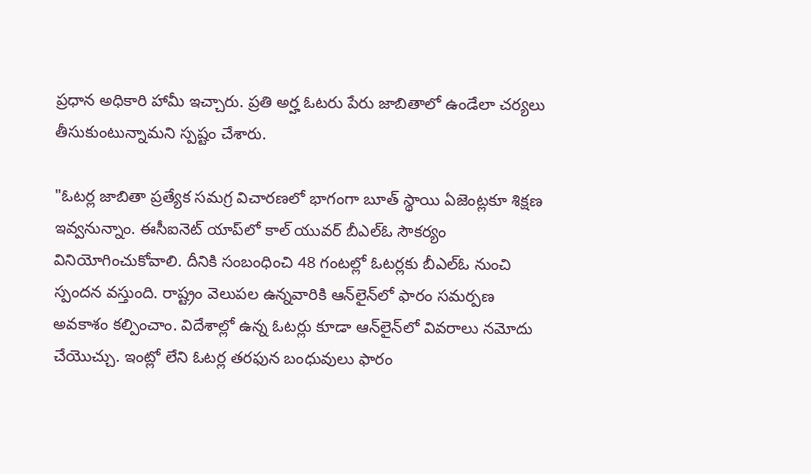ప్రధాన అధికారి హామీ ఇచ్చారు. ప్రతి అర్హ ఓటరు పేరు జాబితాలో ఉండేలా చర్యలు తీసుకుంటున్నామని స్పష్టం చేశారు.

"ఓటర్ల జాబితా ప్రత్యేక సమగ్ర విచారణలో భాగంగా బూత్ స్థాయి ఏజెంట్లకూ శిక్షణ ఇవ్వనున్నాం. ఈసీఐనెట్ యాప్‌లో కాల్ యువర్ బీఎల్‌ఓ సౌకర్యం వినియోగించుకోవాలి. దీనికి సంబంధించి 48 గంటల్లో ఓటర్లకు బీఎల్‌ఓ నుంచి స్పందన వస్తుంది. రాష్ట్రం వెలుపల ఉన్నవారికి ఆన్‌లైన్‌లో ఫారం సమర్పణ అవకాశం కల్పించాం. విదేశాల్లో ఉన్న ఓటర్లు కూడా ఆన్‌లైన్‌లో వివరాలు నమోదు చేయొచ్చు. ఇంట్లో లేని ఓటర్ల తరఫున బంధువులు ఫారం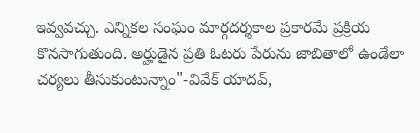ఇవ్వవచ్చు. ఎన్నికల సంఘం మార్గదర్శకాల ప్రకారమే ప్రక్రియ కొనసాగుతుంది. అర్హుడైన ప్రతి ఓటరు పేరును జాబితాలో ఉండేలా చర్యలు తీసుకుంటున్నాం"-వివేక్ యాదవ్,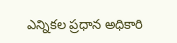ఎన్నికల ప్రధాన అధికారి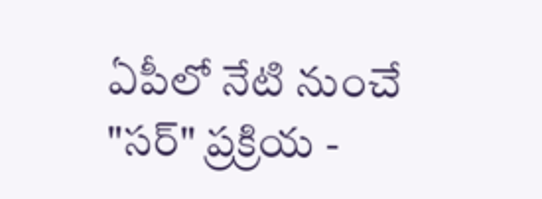ఏపీలో నేటి నుంచే "సర్" ప్రక్రియ -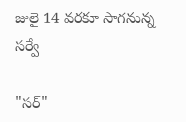జులై 14 వరకూ సాగనున్న సర్వే

"సర్"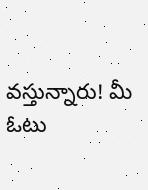వస్తున్నారు! మీ ఓటు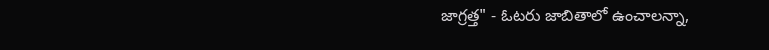జాగ్రత్త" - ఓటరు జాబితాలో ఉంచాలన్నా,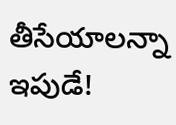తీసేయాలన్నా ఇపుడే!